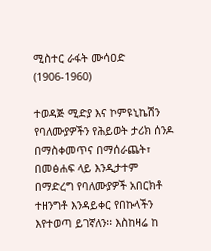ሚስተር ራፋት ሙሳዐድ (1906-1960)

ተወዳጅ ሚድያ እና ኮምዩኒኬሽን የባለሙያዎችን የሕይወት ታሪክ ሰንዶ በማስቀመጥና በማሰራጨት፣ በመፅሐፍ ላይ እንዲታተም በማድረግ የባለሙያዎች አበርክቶ ተዘንግቶ እንዳይቀር የበኩላችን እየተወጣ ይገኛለን፡፡ እስከዛሬ ከ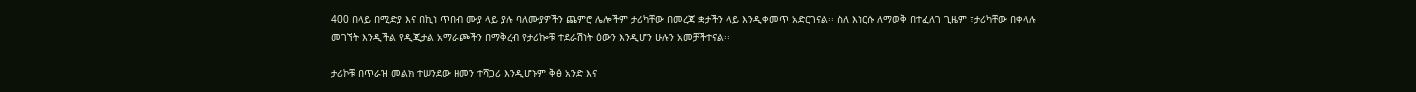400 በላይ በሚድያ እና በኪነ ጥበብ ሙያ ላይ ያሉ ባለሙያዎችን ጨምሮ ሌሎችም ታሪካቸው በመረጃ ቋታችን ላይ እንዲቀመጥ አድርገናል፡፡ ስለ እነርሱ ለማወቅ በተፈለገ ጊዜም ፣ታሪካቸው በቀላሉ መገኘት እንዲችል የዲጂታል አማራጮችን በማቅረብ የታሪኰቹ ተደራሽነት ዕውን እንዲሆን ሁሉን አመቻችተናል፡፡

ታሪኮቹ በጥራዝ መልክ ተሠንደው ዘመን ተሻጋሪ እንዲሆኑም ቅፅ አንድ እና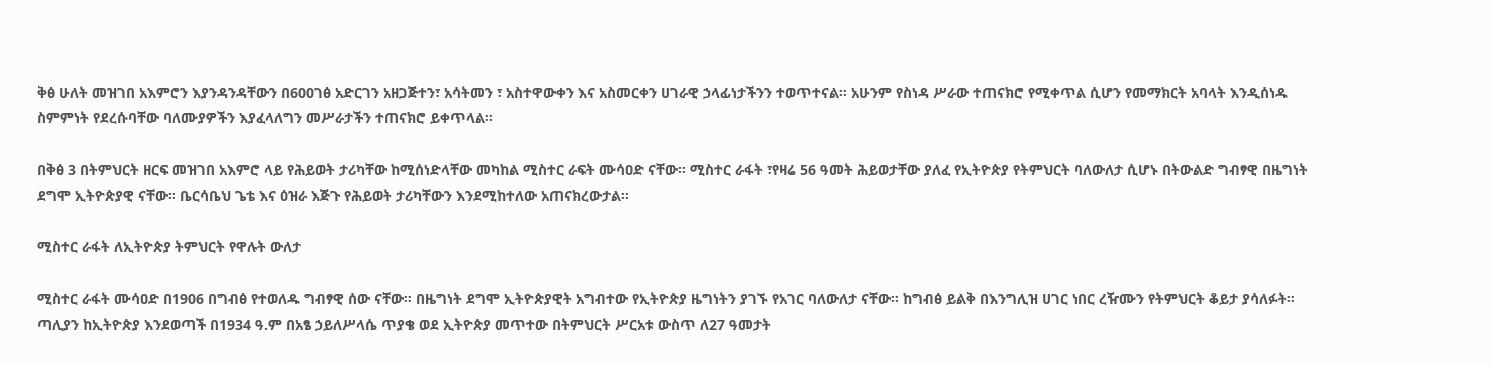ቅፅ ሁለት መዝገበ አእምሮን እያንዳንዳቸውን በ600ገፅ አድርገን አዘጋጅተን፣ አሳትመን ፣ አስተዋውቀን እና አስመርቀን ሀገራዊ ኃላፊነታችንን ተወጥተናል፡፡ አሁንም የስነዳ ሥራው ተጠናክሮ የሚቀጥል ሲሆን የመማክርት አባላት እንዲሰነዱ ስምምነት የደረሱባቸው ባለሙያዎችን እያፈላለግን መሥራታችን ተጠናክሮ ይቀጥላል፡፡

በቅፅ 3 በትምህርት ዘርፍ መዝገበ አእምሮ ላይ የሕይወት ታሪካቸው ከሚሰነድላቸው መካከል ሚስተር ራፍት ሙሳዐድ ናቸው፡፡ ሚስተር ራፋት ፣የዛሬ 56 ዓመት ሕይወታቸው ያለፈ የኢትዮጵያ የትምህርት ባለውለታ ሲሆኑ በትውልድ ግብፃዊ በዜግነት ደግሞ ኢትዮጵያዊ ናቸው፡፡ ቤርሳቤህ ጌቴ እና ዕዝራ እጅጉ የሕይወት ታሪካቸውን እንደሚከተለው አጠናክረውታል፡፡

ሚስተር ራፋት ለኢትዮጵያ ትምህርት የዋሉት ውለታ

ሚስተር ራፋት ሙሳዐድ በ1906 በግብፅ የተወለዱ ግብፃዊ ሰው ናቸው። በዜግነት ደግሞ ኢትዮጵያዊት አግብተው የኢትዮጵያ ዜግነትን ያገኙ የአገር ባለውለታ ናቸው። ከግብፅ ይልቅ በእንግሊዝ ሀገር ነበር ረዥሙን የትምህርት ቆይታ ያሳለፉት። ጣሊያን ከኢትዮጵያ እንደወጣች በ1934 ዓ.ም በአፄ ኃይለሥላሴ ጥያቄ ወደ ኢትዮጵያ መጥተው በትምህርት ሥርአቱ ውስጥ ለ27 ዓመታት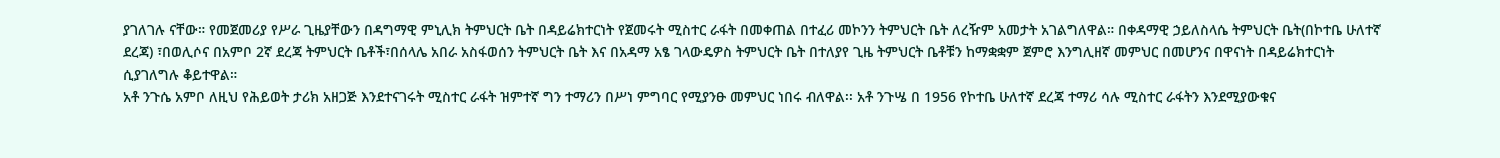ያገለገሉ ናቸው። የመጀመሪያ የሥራ ጊዜያቸውን በዳግማዊ ምኒሊክ ትምህርት ቤት በዳይሬክተርነት የጀመሩት ሚስተር ራፋት በመቀጠል በተፈሪ መኮንን ትምህርት ቤት ለረዥም አመታት አገልግለዋል። በቀዳማዊ ኃይለስላሴ ትምህርት ቤት(በኮተቤ ሁለተኛ ደረጃ) ፣በወሊሶና በአምቦ 2ኛ ደረጃ ትምህርት ቤቶች፣በሰላሌ አበራ አስፋወሰን ትምህርት ቤት እና በአዳማ አፄ ገላውዴዎስ ትምህርት ቤት በተለያየ ጊዜ ትምህርት ቤቶቹን ከማቋቋም ጀምሮ እንግሊዘኛ መምህር በመሆንና በዋናነት በዳይሬክተርነት ሲያገለግሉ ቆይተዋል።
አቶ ንጉሴ አምቦ ለዚህ የሕይወት ታሪክ አዘጋጅ እንደተናገሩት ሚስተር ራፋት ዝምተኛ ግን ተማሪን በሥነ ምግባር የሚያንፁ መምህር ነበሩ ብለዋል፡፡ አቶ ንጉሤ በ 1956 የኮተቤ ሁለተኛ ደረጃ ተማሪ ሳሉ ሚስተር ራፋትን እንደሚያውቁና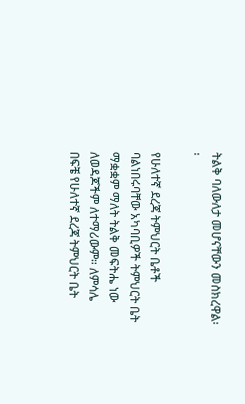ትልቅ ባለውለታ መሆናቸውን መስክረዋል፡፡

የሁለተኛ ደረጃ ትምህርት ቤቶች ባልነበሩባቸው አካባቢዎች ትምህርት ቤት ማቋቋም ማለት ትልቅ መፍትሔ ነው ለወዳጆችም ለተማሪውም። ለምሳሌ በፍቼ የሁለተኛ ደረጃ ትምህርት ቤት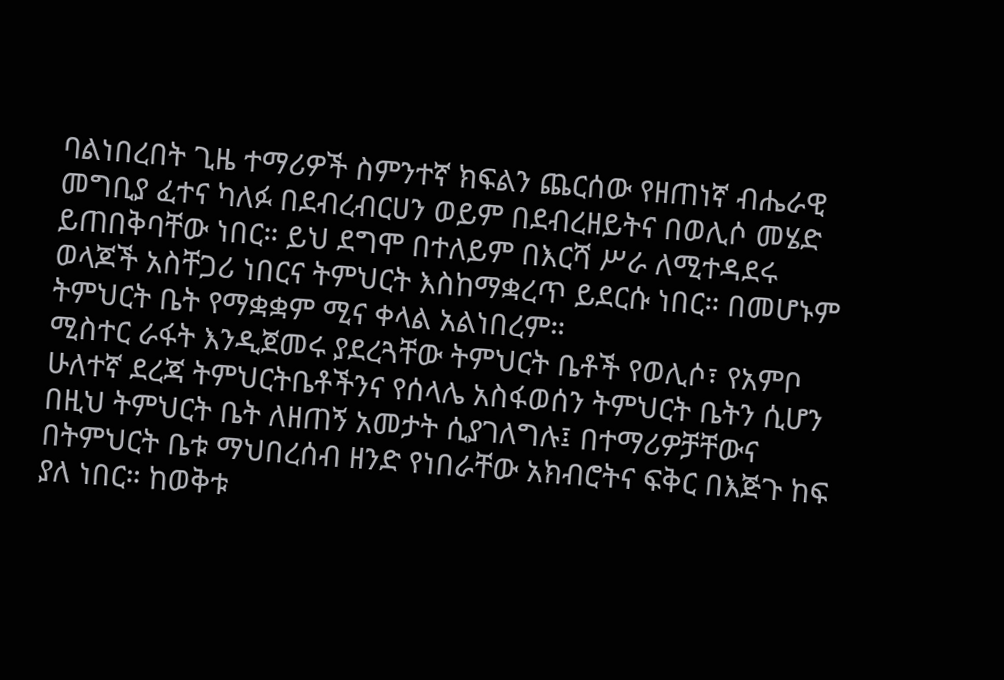ባልነበረበት ጊዜ ተማሪዎች ስምንተኛ ክፍልን ጨርሰው የዘጠነኛ ብሔራዊ መግቢያ ፈተና ካለፉ በደብረብርሀን ወይም በደብረዘይትና በወሊሶ መሄድ ይጠበቅባቸው ነበር። ይህ ደግሞ በተለይም በእርሻ ሥራ ለሚተዳደሩ ወላጆች አስቸጋሪ ነበርና ትምህርት እስከማቋረጥ ይደርሱ ነበር። በመሆኑም ትምህርት ቤት የማቋቋም ሚና ቀላል አልነበረም።
ሚስተር ራፋት እንዲጀመሩ ያደረጓቸው ትምህርት ቤቶች የወሊሶ፣ የአምቦ ሁለተኛ ደረጃ ትምህርትቤቶችንና የሰላሌ አስፋወሰን ትምህርት ቤትን ሲሆን በዚህ ትምህርት ቤት ለዘጠኝ አመታት ሲያገለግሉ፤ በተማሪዎቻቸውና በትምህርት ቤቱ ማህበረሰብ ዘንድ የነበራቸው አክብሮትና ፍቅር በእጅጉ ከፍ ያለ ነበር። ከወቅቱ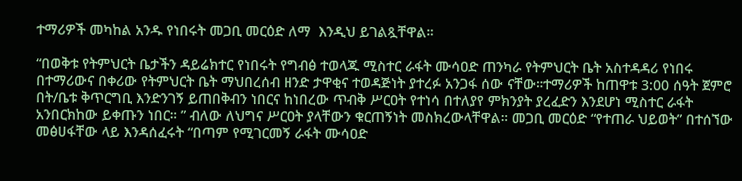ተማሪዎች መካከል አንዱ የነበሩት መጋቢ መርዕድ ለማ  እንዲህ ይገልጿቸዋል።

“በወቅቱ የትምህርት ቤታችን ዳይሬክተር የነበሩት የግብፅ ተወላጁ ሚስተር ራፋት ሙሳዐድ ጠንካራ የትምህርት ቤት አስተዳዳሪ የነበሩ በተማሪውና በቀሪው የትምህርት ቤት ማህበረሰብ ዘንድ ታዋቂና ተወዳጅነት ያተረፉ አንጋፋ ሰው ናቸው።ተማሪዎች ከጠዋቱ 3:00 ሰዓት ጀምሮ በት/ቤቱ ቅጥርግቢ እንድንገኝ ይጠበቅብን ነበርና ከነበረው ጥብቅ ሥርዐት የተነሳ በተለያየ ምክንያት ያረፈድን እንደሆነ ሚስተር ራፋት አንበርክከው ይቀጡን ነበር። ” ብለው ለህግና ሥርዐት ያላቸውን ቁርጠኝነት መስክረውላቸዋል። መጋቢ መርዕድ “የተጠራ ህይወት” በተሰኘው መፅሀፋቸው ላይ እንዳሰፈሩት “በጣም የሚገርመኝ ራፋት ሙሳዐድ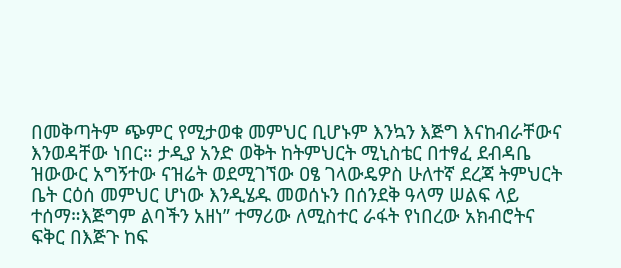በመቅጣትም ጭምር የሚታወቁ መምህር ቢሆኑም እንኳን እጅግ እናከብራቸውና እንወዳቸው ነበር። ታዲያ አንድ ወቅት ከትምህርት ሚኒስቴር በተፃፈ ደብዳቤ ዝውውር አግኝተው ናዝሬት ወደሚገኘው ዐፄ ገላውዴዎስ ሁለተኛ ደረጃ ትምህርት ቤት ርዕሰ መምህር ሆነው እንዲሄዱ መወሰኑን በሰንደቅ ዓላማ ሠልፍ ላይ ተሰማ።እጅግም ልባችን አዘነ” ተማሪው ለሚስተር ራፋት የነበረው አክብሮትና ፍቅር በእጅጉ ከፍ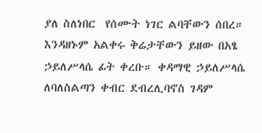ያለ ስለነበር  የሰሙት ነገር ልባቸውን ሰበረ። እንዳዘኑም አልቀሩ ቅሬታቸውን ይዘው በአፄ ኃይለሥላሴ ፊት ቀረቡ። ቀዳማዊ ኃይለሥላሴ ለባለስልጣን ቀብር ደብረሊባኖስ ገዳም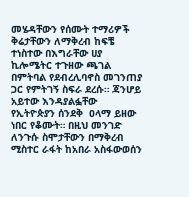መሄዳቸውን የሰሙት ተማሪዎች ቅሬታቸውን ለማቅረብ ከፍቼ ተነስተው በእግራቸው ሀያ ኪሎሜትር ተጉዘው ጫገል በምትባል የደብረሊባኖስ መገንጠያ ጋር የምትገኝ ስፍራ ደረሱ። ጃንሆይ አይተው እንዳያልፏቸው የኢትዮጵያን ሰንደቅ  ዐላማ ይዘው ነበር የቆሙት። በዚህ መንገድ ለንጉሱ ስሞታቸውን በማቅረብ ሚስተር ራፋት ከአበራ አስፋውወሰን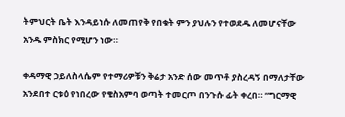ትምህርት ቤት እንዳይነሱ ለመጠየቅ የበቁት ምን ያህሉን የተወደዱ ለመሆናቸው አንዱ ምስክር የሚሆን ነው።

ቀዳማዊ ኃይለስላሴም የተማሪዎቹን ቅሬታ አንድ ሰው መጥቶ ያስረዳኝ በማለታቸው አንደበተ ርቱዕ የነበረው የቄስአምባ ወጣት ተመርጦ በንጉሱ ፊት ቀረበ። “ግርማዊ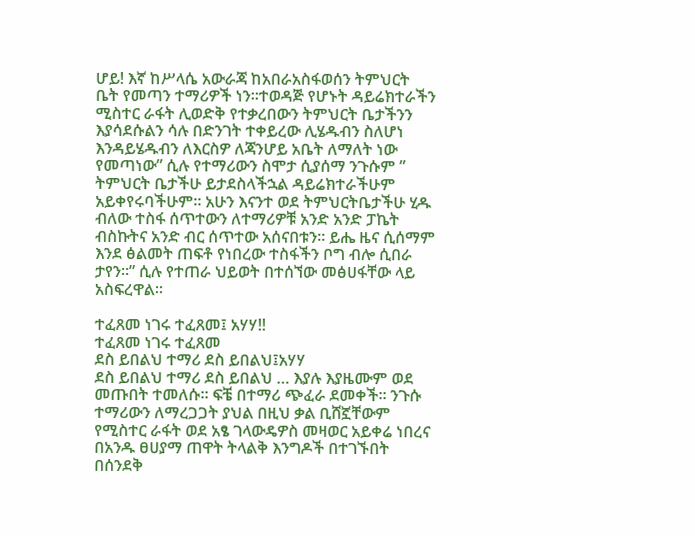ሆይ! እኛ ከሥላሴ አውራጃ ከአበራአስፋወሰን ትምህርት ቤት የመጣን ተማሪዎች ነን።ተወዳጅ የሆኑት ዳይሬክተራችን ሚስተር ራፋት ሊወድቅ የተቃረበውን ትምህርት ቤታችንን እያሳደሱልን ሳሉ በድንገት ተቀይረው ሊሄዱብን ስለሆነ እንዳይሄዱብን ለእርስዎ ለጃንሆይ አቤት ለማለት ነው የመጣነው” ሲሉ የተማሪውን ስሞታ ሲያሰማ ንጉሱም ” ትምህርት ቤታችሁ ይታደስላችኋል ዳይሬክተራችሁም አይቀየሩባችሁም። አሁን እናንተ ወደ ትምህርትቤታችሁ ሂዱ ብለው ተስፋ ሰጥተውን ለተማሪዎቹ አንድ አንድ ፓኬት ብስኩትና አንድ ብር ሰጥተው አሰናበቱን። ይሔ ዜና ሲሰማም እንደ ፅልመት ጠፍቶ የነበረው ተስፋችን ቦግ ብሎ ሲበራ ታየን።” ሲሉ የተጠራ ህይወት በተሰኘው መፅሀፋቸው ላይ አስፍረዋል።

ተፈጸመ ነገሩ ተፈጸመ፤ አሃሃ!!
ተፈጸመ ነገሩ ተፈጸመ
ደስ ይበልህ ተማሪ ደስ ይበልህ፤አሃሃ
ደስ ይበልህ ተማሪ ደስ ይበልህ … እያሉ እያዜሙም ወደ መጡበት ተመለሱ። ፍቼ በተማሪ ጭፈራ ደመቀች። ንጉሱ ተማሪውን ለማረጋጋት ያህል በዚህ ቃል ቢሸኟቸውም የሚስተር ራፋት ወደ አፄ ገላውዴዎስ መዛወር አይቀሬ ነበረና በአንዱ ፀሀያማ ጠዋት ትላልቅ እንግዶች በተገኙበት በሰንደቅ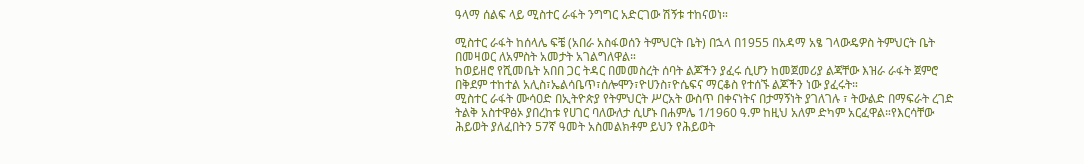ዓላማ ሰልፍ ላይ ሚስተር ራፋት ንግግር አድርገው ሽኝቱ ተከናወነ።

ሚስተር ራፋት ከሰላሌ ፍቼ (አበራ አስፋወሰን ትምህርት ቤት) በኋላ በ1955 በአዳማ አፄ ገላውዴዎስ ትምህርት ቤት በመዛወር ለአምስት አመታት አገልግለዋል።
ከወይዘሮ የሺመቤት አበበ ጋር ትዳር በመመስረት ሰባት ልጆችን ያፈሩ ሲሆን ከመጀመሪያ ልጃቸው እዝራ ራፋት ጀምሮ በቅደም ተከተል አሊስ፣ኤልሳቤጥ፣ሰሎሞን፣ዮሀንስ፣ዮሴፍና ማርቆስ የተሰኙ ልጆችን ነው ያፈሩት።
ሚስተር ራፋት ሙሳዐድ በኢትዮጵያ የትምህርት ሥርአት ውስጥ በቀናነትና በታማኝነት ያገለገሉ ፣ ትውልድ በማፍራት ረገድ ትልቅ አስተዋፅኦ ያበረከቱ የሀገር ባለውለታ ሲሆኑ በሐምሌ 1/1960 ዓ.ም ከዚህ አለም ድካም አርፈዋል።የእርሳቸው ሕይወት ያለፈበትን 57ኛ ዓመት አስመልክቶም ይህን የሕይወት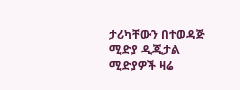ታሪካቸውን በተወዳጅ ሚድያ ዲጂታል ሚድያዎች ዛሬ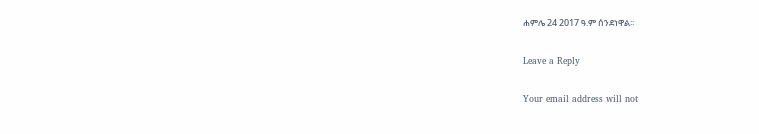ሐምሌ 24 2017 ዓ.ም ሰንደነዋል፡፡

Leave a Reply

Your email address will not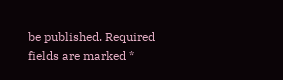be published. Required fields are marked *